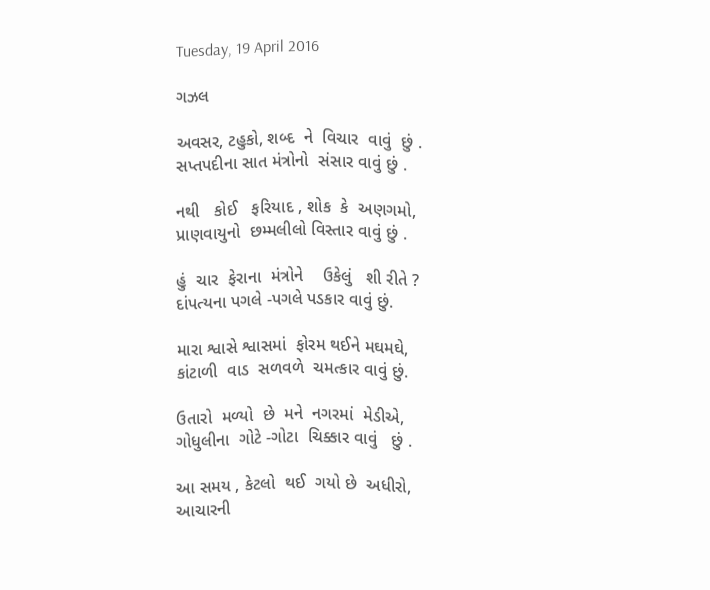Tuesday, 19 April 2016

ગઝલ

અવસર, ટહુકો, શબ્દ  ને  વિચાર  વાવું  છું .
સપ્તપદીના સાત મંત્રોનો  સંસાર વાવું છું .

નથી   કોઈ   ફરિયાદ , શોક  કે  અણગમો,
પ્રાણવાયુનો  છમ્મલીલો વિસ્તાર વાવું છું .

હું  ચાર  ફેરાના  મંત્રોને    ઉકેલું   શી રીતે ?
દાંપત્યના પગલે -પગલે પડકાર વાવું છું.

મારા શ્વાસે શ્વાસમાં  ફોરમ થઈને મઘમઘે,
કાંટાળી  વાડ  સળવળે  ચમત્કાર વાવું છું.

ઉતારો  મળ્યો  છે  મને  નગરમાં  મેડીએ,
ગોધુલીના  ગોટે -ગોટા  ચિક્કાર વાવું   છું .

આ સમય , કેટલો  થઈ  ગયો છે  અધીરો,
આચારની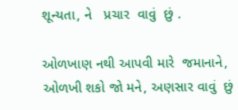શૂન્યતા, ને   પ્રચાર  વાવું  છું .

ઓળખાણ નથી આપવી મારે  જમાનાને,
ઓળખી શકો જો મને, અણસાર વાવું  છું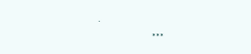.
                           ***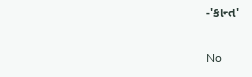-'કાન્ત'

No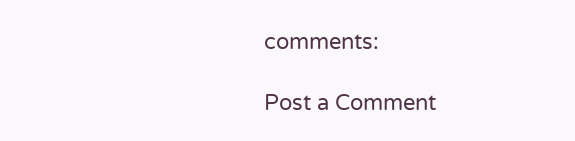comments:

Post a Comment